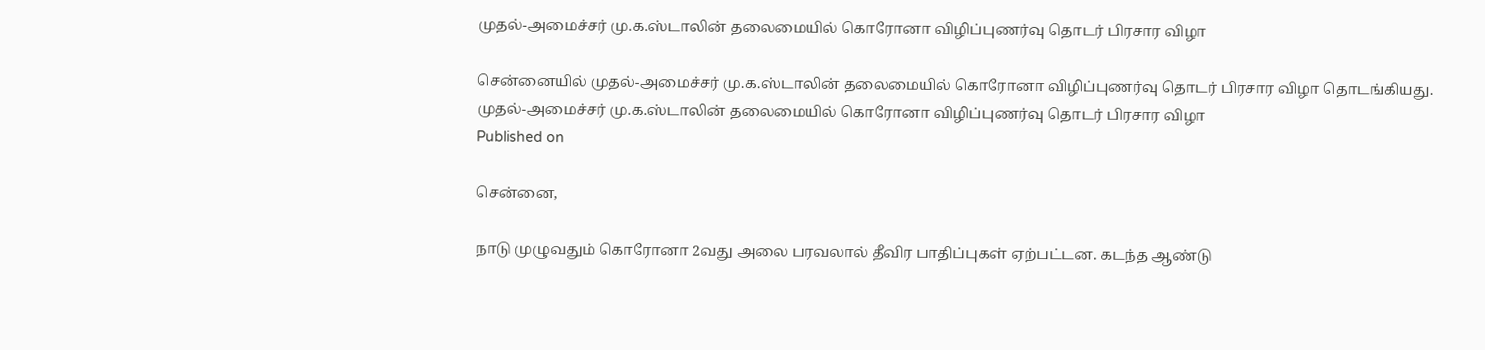முதல்-அமைச்சர் மு.க.ஸ்டாலின் தலைமையில் கொரோனா விழிப்புணர்வு தொடர் பிரசார விழா

சென்னையில் முதல்-அமைச்சர் மு.க.ஸ்டாலின் தலைமையில் கொரோனா விழிப்புணர்வு தொடர் பிரசார விழா தொடங்கியது.
முதல்-அமைச்சர் மு.க.ஸ்டாலின் தலைமையில் கொரோனா விழிப்புணர்வு தொடர் பிரசார விழா
Published on

சென்னை,

நாடு முழுவதும் கொரோனா 2வது அலை பரவலால் தீவிர பாதிப்புகள் ஏற்பட்டன. கடந்த ஆண்டு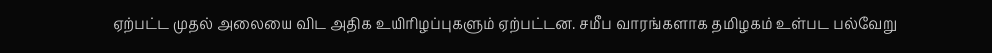ஏற்பட்ட முதல் அலையை விட அதிக உயிரிழப்புகளும் ஏற்பட்டன. சமீப வாரங்களாக தமிழகம் உள்பட பல்வேறு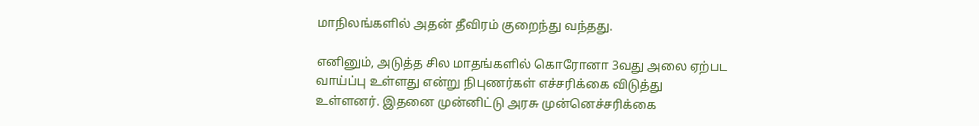மாநிலங்களில் அதன் தீவிரம் குறைந்து வந்தது.

எனினும், அடுத்த சில மாதங்களில் கொரோனா 3வது அலை ஏற்பட வாய்ப்பு உள்ளது என்று நிபுணர்கள் எச்சரிக்கை விடுத்து உள்ளனர். இதனை முன்னிட்டு அரசு முன்னெச்சரிக்கை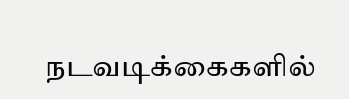நடவடிக்கைகளில்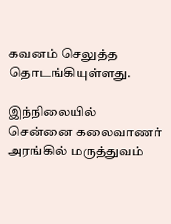கவனம் செலுத்த தொடங்கியுள்ளது.

இந்நிலையில் சென்னை கலைவாணர் அரங்கில் மருத்துவம்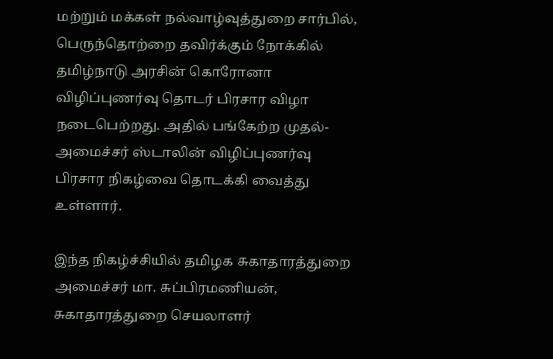மற்றும் மக்கள் நல்வாழ்வுத்துறை சார்பில், பெருந்தொற்றை தவிர்க்கும் நோக்கில் தமிழ்நாடு அரசின் கொரோனா விழிப்புணர்வு தொடர் பிரசார விழா நடைபெற்றது. அதில் பங்கேற்ற முதல்-அமைச்சர் ஸ்டாலின் விழிப்புணர்வு பிரசார நிகழ்வை தொடக்கி வைத்து உள்ளார்.

இந்த நிகழ்ச்சியில் தமிழக சுகாதாரத்துறை அமைச்சர் மா. சுப்பிரமணியன், சுகாதாரத்துறை செயலாளர்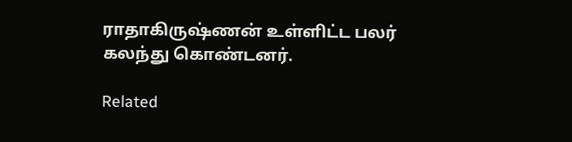ராதாகிருஷ்ணன் உள்ளிட்ட பலர் கலந்து கொண்டனர்.

Related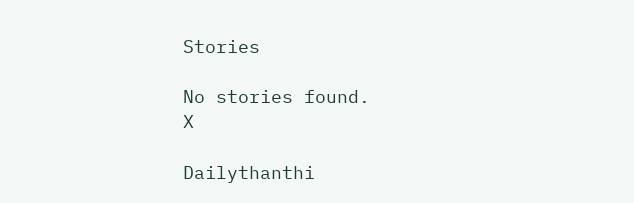Stories

No stories found.
X

Dailythanthi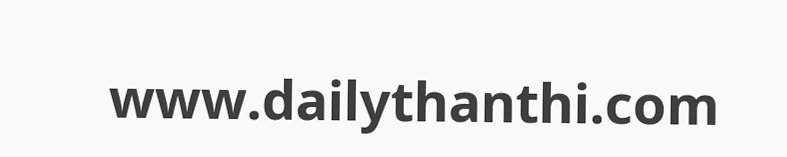www.dailythanthi.com